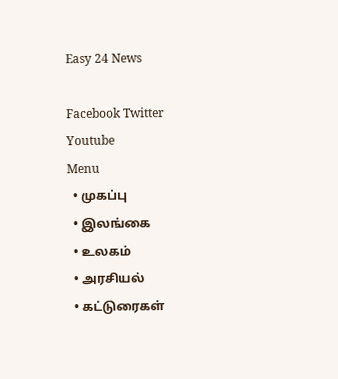Easy 24 News

Facebook Twitter Youtube
Menu
  • முகப்பு
  • இலங்கை
  • உலகம்
  • அரசியல்
  • கட்டுரைகள்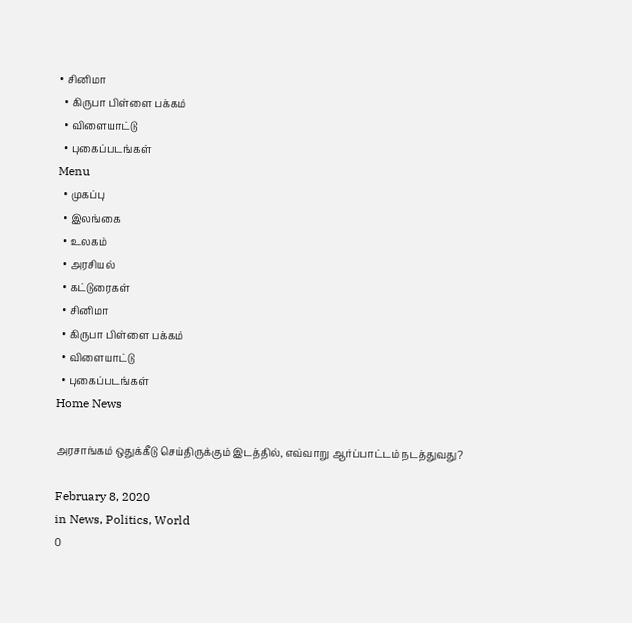• சினிமா
  • கிருபா பிள்ளை பக்கம்
  • விளையாட்டு
  • புகைப்படங்கள்
Menu
  • முகப்பு
  • இலங்கை
  • உலகம்
  • அரசியல்
  • கட்டுரைகள்
  • சினிமா
  • கிருபா பிள்ளை பக்கம்
  • விளையாட்டு
  • புகைப்படங்கள்
Home News

அரசாங்கம் ஒதுக்கீடு செய்திருக்கும் இடத்தில், எவ்வாறு ஆர்ப்பாட்டம் நடத்துவது?

February 8, 2020
in News, Politics, World
0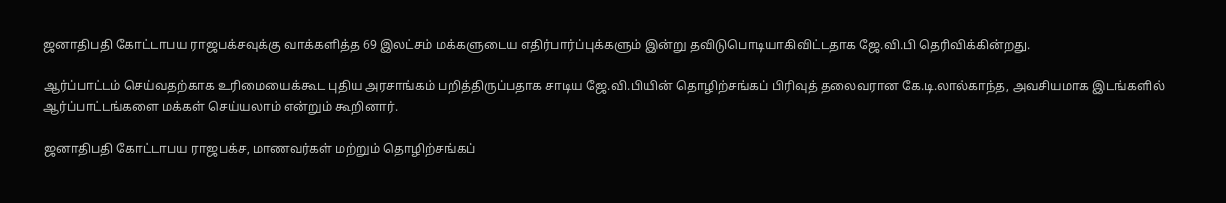ஜனாதிபதி கோட்டாபய ராஜபக்சவுக்கு வாக்களித்த 69 இலட்சம் மக்களுடைய எதிர்பார்ப்புக்களும் இன்று தவிடுபொடியாகிவிட்டதாக ஜே.வி.பி தெரிவிக்கின்றது.

ஆர்ப்பாட்டம் செய்வதற்காக உரிமையைக்கூட புதிய அரசாங்கம் பறித்திருப்பதாக சாடிய ஜே.வி.பியின் தொழிற்சங்கப் பிரிவுத் தலைவரான கே.டி.லால்காந்த, அவசியமாக இடங்களில் ஆர்ப்பாட்டங்களை மக்கள் செய்யலாம் என்றும் கூறினார்.

ஜனாதிபதி கோட்டாபய ராஜபக்ச, மாணவர்கள் மற்றும் தொழிற்சங்கப்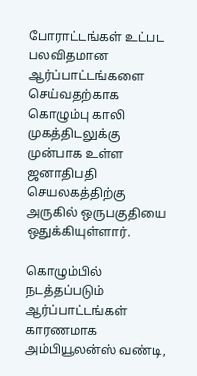போராட்டங்கள் உட்பட பலவிதமான ஆர்ப்பாட்டங்களை செய்வதற்காக கொழும்பு காலி முகத்திடலுக்கு முன்பாக உள்ள ஜனாதிபதி செயலகத்திற்கு அருகில் ஒருபகுதியை ஒதுக்கியுள்ளார்.

கொழும்பில் நடத்தப்படும் ஆர்ப்பாட்டங்கள் காரணமாக அம்பியூலன்ஸ் வண்டி,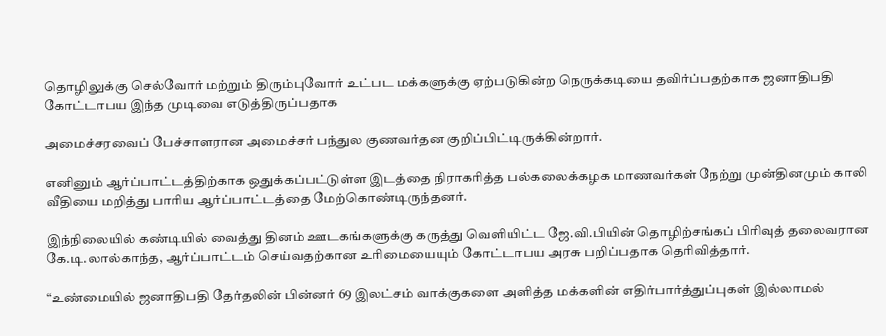தொழிலுக்கு செல்வோர் மற்றும் திரும்புவோர் உட்பட மக்களுக்கு ஏற்படுகின்ற நெருக்கடியை தவிர்ப்பதற்காக ஜனாதிபதி கோட்டாபய இந்த முடிவை எடுத்திருப்பதாக

அமைச்சரவைப் பேச்சாளரான அமைச்சர் பந்துல குணவர்தன குறிப்பிட்டிருக்கின்றார்.

எனினும் ஆர்ப்பாட்டத்திற்காக ஒதுக்கப்பட்டுள்ள இடத்தை நிராகரித்த பல்கலைக்கழக மாணவர்கள் நேற்று முன்தினமும் காலி வீதியை மறித்து பாரிய ஆர்ப்பாட்டத்தை மேற்கொண்டிருந்தனர்.

இந்நிலையில் கண்டியில் வைத்து தினம் ஊடகங்களுக்கு கருத்து வெளியிட்ட ஜே.வி.பியின் தொழிற்சங்கப் பிரிவுத் தலைவரான கே.டி.லால்காந்த, ஆர்ப்பாட்டம் செய்வதற்கான உரிமையையும் கோட்டாபய அரசு பறிப்பதாக தெரிவித்தார்.

“உண்மையில் ஜனாதிபதி தேர்தலின் பின்னர் 69 இலட்சம் வாக்குகளை அளித்த மக்களின் எதிர்பார்த்துப்புகள் இல்லாமல்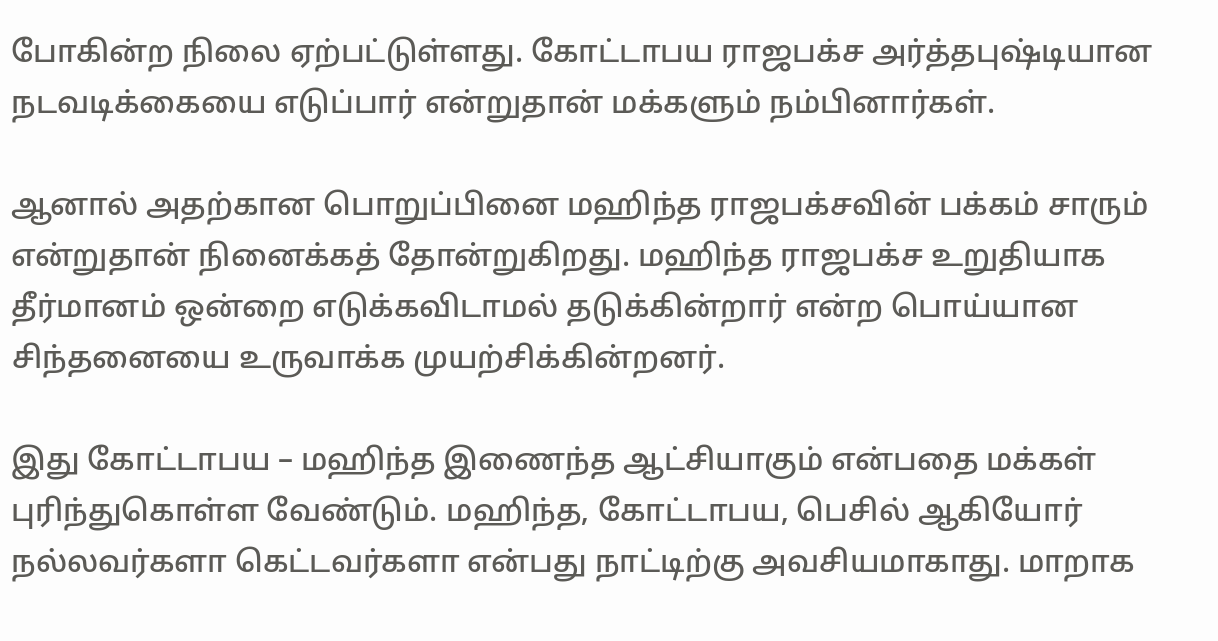போகின்ற நிலை ஏற்பட்டுள்ளது. கோட்டாபய ராஜபக்ச அர்த்தபுஷ்டியான நடவடிக்கையை எடுப்பார் என்றுதான் மக்களும் நம்பினார்கள்.

ஆனால் அதற்கான பொறுப்பினை மஹிந்த ராஜபக்சவின் பக்கம் சாரும் என்றுதான் நினைக்கத் தோன்றுகிறது. மஹிந்த ராஜபக்ச உறுதியாக தீர்மானம் ஒன்றை எடுக்கவிடாமல் தடுக்கின்றார் என்ற பொய்யான சிந்தனையை உருவாக்க முயற்சிக்கின்றனர்.

இது கோட்டாபய – மஹிந்த இணைந்த ஆட்சியாகும் என்பதை மக்கள் புரிந்துகொள்ள வேண்டும். மஹிந்த, கோட்டாபய, பெசில் ஆகியோர் நல்லவர்களா கெட்டவர்களா என்பது நாட்டிற்கு அவசியமாகாது. மாறாக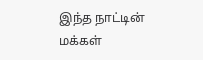இந்த நாட்டின் மக்கள்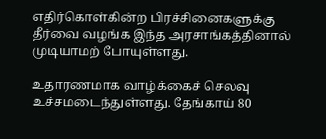எதிர்கொள்கின்ற பிரச்சினைகளுக்கு தீர்வை வழங்க இந்த அரசாங்கத்தினால் முடியாமற் போயுள்ளது.

உதாரணமாக வாழ்க்கைச் செலவு உச்சமடைந்துள்ளது. தேங்காய் 80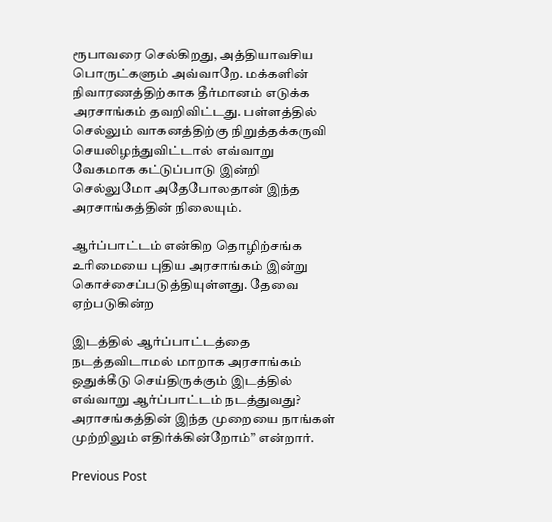ரூபாவரை செல்கிறது, அத்தியாவசிய பொருட்களும் அவ்வாறே. மக்களின் நிவாரணத்திற்காக தீர்மானம் எடுக்க அரசாங்கம் தவறிவிட்டது. பள்ளத்தில் செல்லும் வாகனத்திற்கு நிறுத்தக்கருவி செயலிழந்துவிட்டால் எவ்வாறு வேகமாக கட்டுப்பாடு இன்றி செல்லுமோ அதேபோலதான் இந்த அரசாங்கத்தின் நிலையும்.

ஆர்ப்பாட்டம் என்கிற தொழிற்சங்க உரிமையை புதிய அரசாங்கம் இன்று கொச்சைப்படுத்தியுள்ளது. தேவை ஏற்படுகின்ற

இடத்தில் ஆர்ப்பாட்டத்தை நடத்தவிடாமல் மாறாக அரசாங்கம் ஒதுக்கீடு செய்திருக்கும் இடத்தில் எவ்வாறு ஆர்ப்பாட்டம் நடத்துவது? அராசங்கத்தின் இந்த முறையை நாங்கள் முற்றிலும் எதிர்க்கின்றோம்” என்றார்.

Previous Post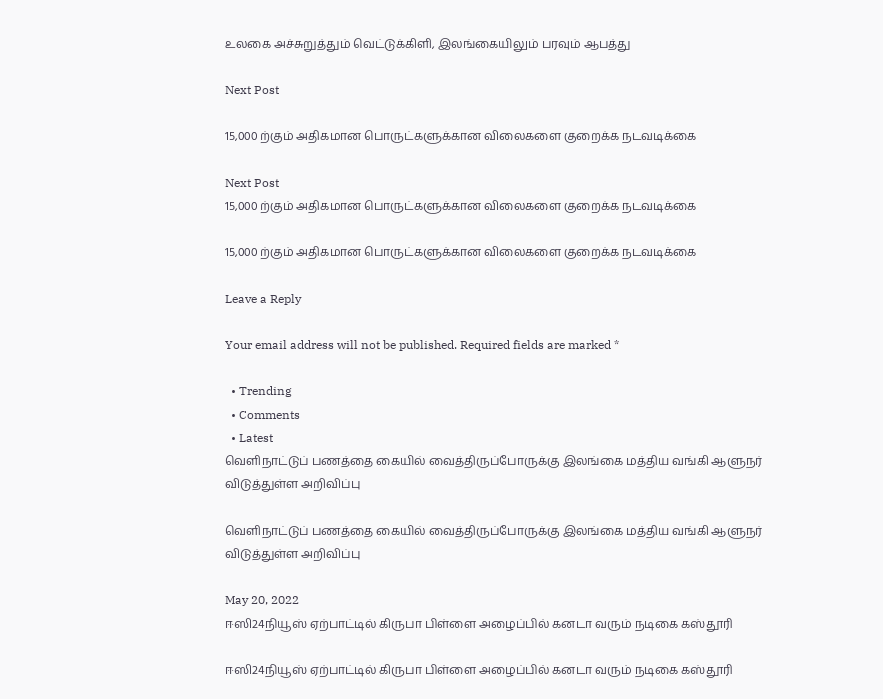உலகை அச்சுறுத்தும் வெட்டுக்கிளி, இலங்கையிலும் பரவும் ஆபத்து

Next Post

15,000 ற்கும் அதிகமான பொருட்களுக்கான விலைகளை குறைக்க நடவடிக்கை

Next Post
15,000 ற்கும் அதிகமான பொருட்களுக்கான விலைகளை குறைக்க நடவடிக்கை

15,000 ற்கும் அதிகமான பொருட்களுக்கான விலைகளை குறைக்க நடவடிக்கை

Leave a Reply

Your email address will not be published. Required fields are marked *

  • Trending
  • Comments
  • Latest
வெளிநாட்டுப் பணத்தை கையில் வைத்திருப்போருக்கு இலங்கை மத்திய வங்கி ஆளுநர் விடுத்துள்ள அறிவிப்பு

வெளிநாட்டுப் பணத்தை கையில் வைத்திருப்போருக்கு இலங்கை மத்திய வங்கி ஆளுநர் விடுத்துள்ள அறிவிப்பு

May 20, 2022
ஈஸி24நியூஸ் ஏற்பாட்டில் கிருபா பிள்ளை அழைப்பில் கனடா வரும் நடிகை கஸ்தூரி

ஈஸி24நியூஸ் ஏற்பாட்டில் கிருபா பிள்ளை அழைப்பில் கனடா வரும் நடிகை கஸ்தூரி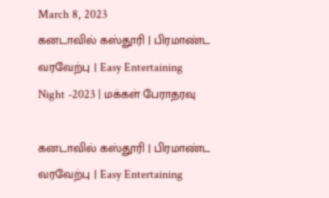March 8, 2023
கனடாவில் கஸ்தூரி | பிரமாண்ட வரவேற்பு | Easy Entertaining Night -2023 | மக்கள் பேராதரவு

கனடாவில் கஸ்தூரி | பிரமாண்ட வரவேற்பு | Easy Entertaining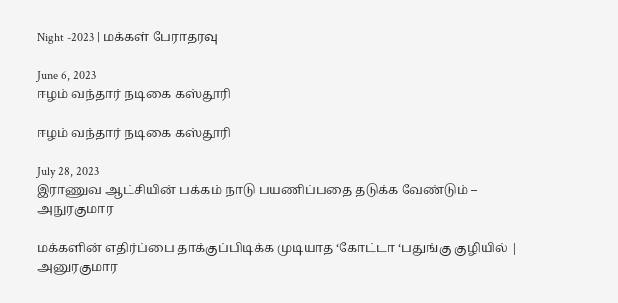Night -2023 | மக்கள் பேராதரவு

June 6, 2023
ஈழம் வந்தார் நடிகை கஸ்தூரி

ஈழம் வந்தார் நடிகை கஸ்தூரி

July 28, 2023
இராணுவ ஆட்சியின் பக்கம் நாடு பயணிப்பதை தடுக்க வேண்டும் – அநுரகுமார

மக்களின் எதிர்ப்பை தாக்குப்பிடிக்க முடியாத ‘கோட்டா ‘பதுங்கு குழியில் | அனுரகுமார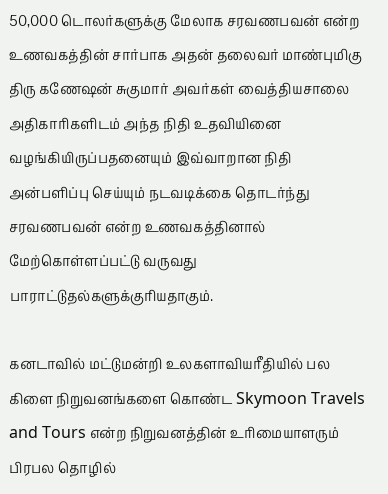50,000 டொலர்களுக்கு மேலாக சரவணபவன் என்ற உணவகத்தின் சார்பாக அதன் தலைவர் மாண்புமிகு திரு கணேஷன் சுகுமார் அவர்கள் வைத்தியசாலை அதிகாரிகளிடம் அந்த நிதி உதவியினை வழங்கியிருப்பதனையும் இவ்வாறான நிதி அன்பளிப்பு செய்யும் நடவடிக்கை தொடர்ந்து சரவணபவன் என்ற உணவகத்தினால் மேற்கொள்ளப்பட்டு வருவது பாராட்டுதல்களுக்குரியதாகும்.

கனடாவில் மட்டுமன்றி உலகளாவியரீதியில் பல கிளை நிறுவனங்களை கொண்ட Skymoon Travels and Tours என்ற நிறுவனத்தின் உரிமையாளரும் பிரபல தொழில்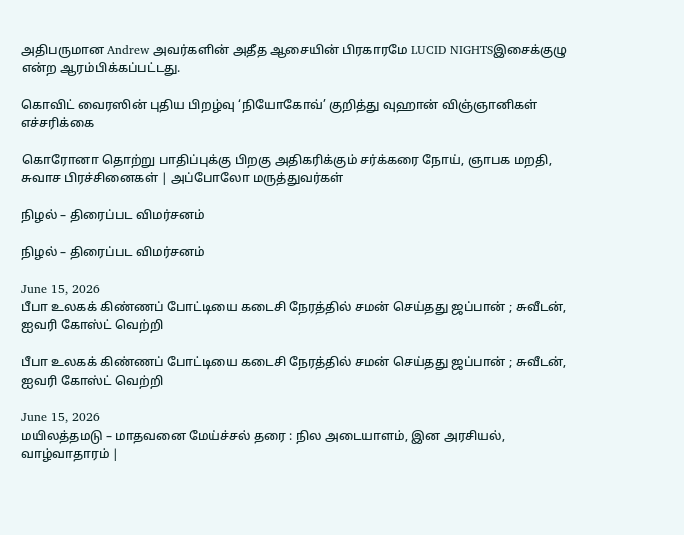அதிபருமான Andrew அவர்களின் அதீத ஆசையின் பிரகாரமே LUCID NIGHTSஇசைக்குழு என்ற ஆரம்பிக்கப்பட்டது.

கொவிட் வைரஸின் புதிய பிறழ்வு ‘நியோகோவ்’ குறித்து வுஹான் விஞ்ஞானிகள் எச்சரிக்கை

கொரோனா தொற்று பாதிப்புக்கு பிறகு அதிகரிக்கும் சர்க்கரை நோய், ஞாபக மறதி, சுவாச பிரச்சினைகள் | அப்போலோ மருத்துவர்கள்

நிழல் – திரைப்பட விமர்சனம்

நிழல் – திரைப்பட விமர்சனம்

June 15, 2026
பீபா உலகக் கிண்ணப் போட்டியை கடைசி நேரத்தில் சமன் செய்தது ஜப்பான் ; சுவீடன், ஐவரி கோஸ்ட் வெற்றி

பீபா உலகக் கிண்ணப் போட்டியை கடைசி நேரத்தில் சமன் செய்தது ஜப்பான் ; சுவீடன், ஐவரி கோஸ்ட் வெற்றி

June 15, 2026
மயிலத்தமடு – மாதவனை மேய்ச்சல் தரை : நில அடையாளம், இன அரசியல், வாழ்வாதாரம் |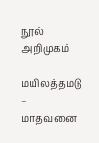நூல் அறிமுகம்

மயிலத்தமடு – மாதவனை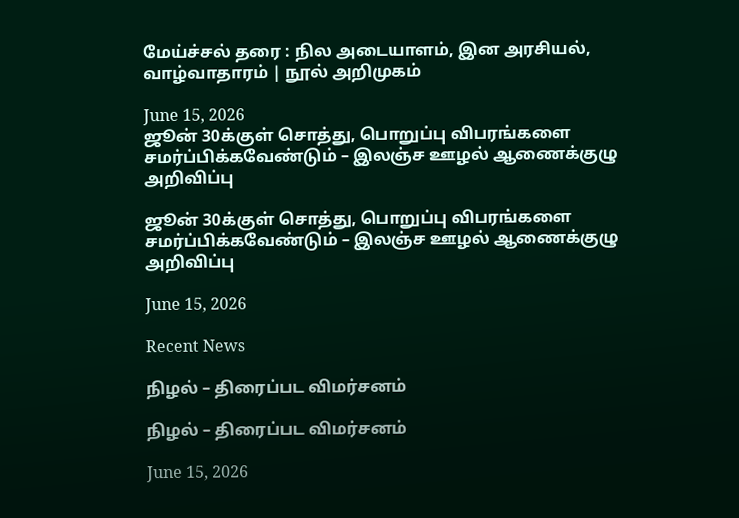மேய்ச்சல் தரை : நில அடையாளம், இன அரசியல், வாழ்வாதாரம் | நூல் அறிமுகம்

June 15, 2026
ஜூன் 30க்குள் சொத்து, பொறுப்பு விபரங்களை சமர்ப்பிக்கவேண்டும் – இலஞ்ச ஊழல் ஆணைக்குழு அறிவிப்பு

ஜூன் 30க்குள் சொத்து, பொறுப்பு விபரங்களை சமர்ப்பிக்கவேண்டும் – இலஞ்ச ஊழல் ஆணைக்குழு அறிவிப்பு

June 15, 2026

Recent News

நிழல் – திரைப்பட விமர்சனம்

நிழல் – திரைப்பட விமர்சனம்

June 15, 2026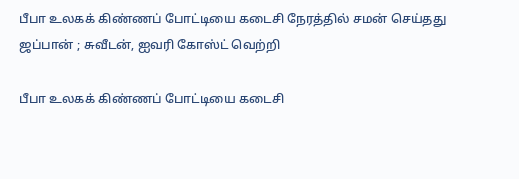பீபா உலகக் கிண்ணப் போட்டியை கடைசி நேரத்தில் சமன் செய்தது ஜப்பான் ; சுவீடன், ஐவரி கோஸ்ட் வெற்றி

பீபா உலகக் கிண்ணப் போட்டியை கடைசி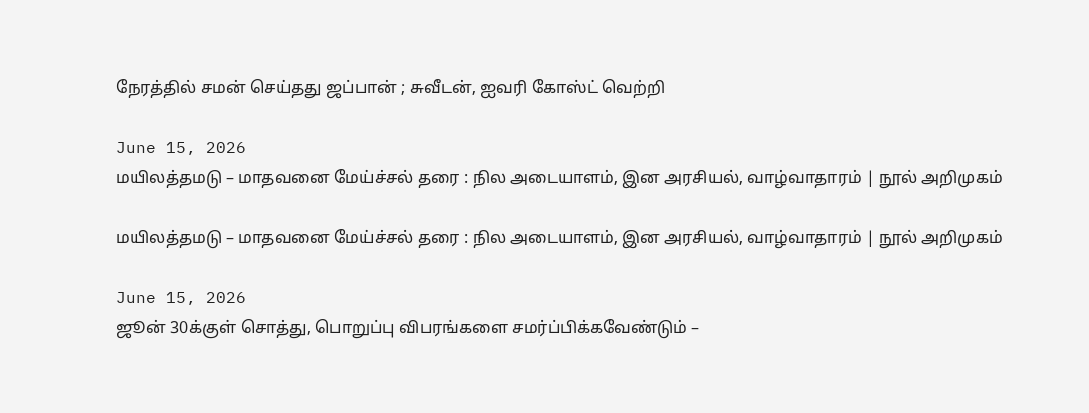நேரத்தில் சமன் செய்தது ஜப்பான் ; சுவீடன், ஐவரி கோஸ்ட் வெற்றி

June 15, 2026
மயிலத்தமடு – மாதவனை மேய்ச்சல் தரை : நில அடையாளம், இன அரசியல், வாழ்வாதாரம் | நூல் அறிமுகம்

மயிலத்தமடு – மாதவனை மேய்ச்சல் தரை : நில அடையாளம், இன அரசியல், வாழ்வாதாரம் | நூல் அறிமுகம்

June 15, 2026
ஜூன் 30க்குள் சொத்து, பொறுப்பு விபரங்களை சமர்ப்பிக்கவேண்டும் –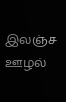இலஞ்ச ஊழல்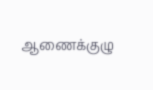ஆணைக்குழு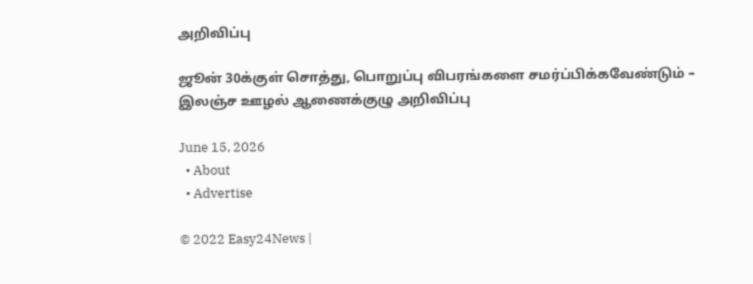அறிவிப்பு

ஜூன் 30க்குள் சொத்து, பொறுப்பு விபரங்களை சமர்ப்பிக்கவேண்டும் – இலஞ்ச ஊழல் ஆணைக்குழு அறிவிப்பு

June 15, 2026
  • About
  • Advertise

© 2022 Easy24News |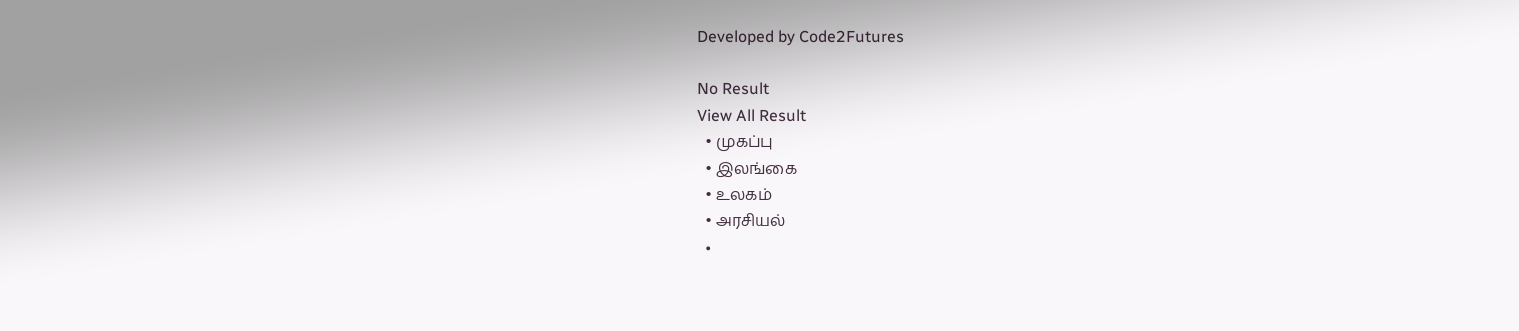Developed by Code2Futures

No Result
View All Result
  • முகப்பு
  • இலங்கை
  • உலகம்
  • அரசியல்
  •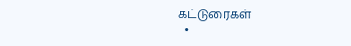கட்டுரைகள்
  •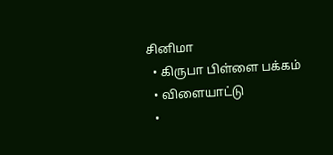சினிமா
  • கிருபா பிள்ளை பக்கம்
  • விளையாட்டு
  •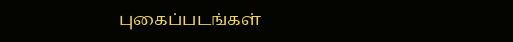புகைப்படங்கள்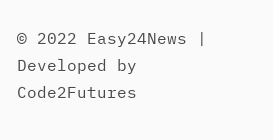© 2022 Easy24News | Developed by Code2Futures